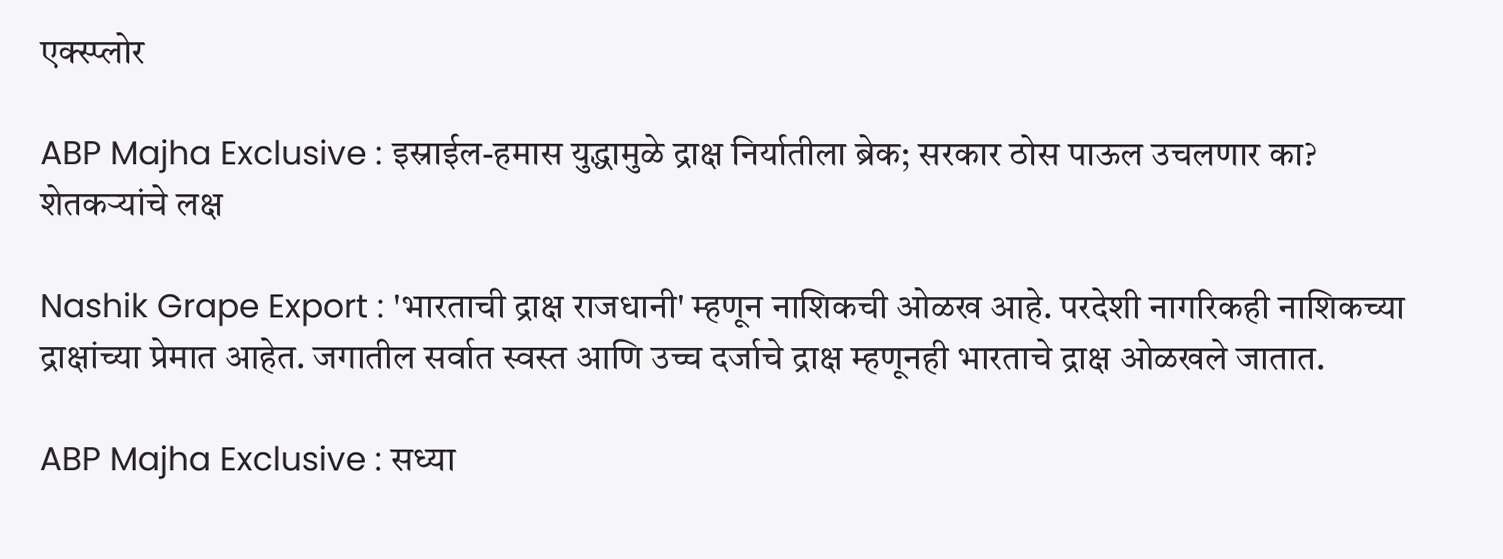एक्स्प्लोर

ABP Majha Exclusive : इस्राईल-हमास युद्धामुळे द्राक्ष निर्यातीला ब्रेक; सरकार ठोस पाऊल उचलणार का? शेतकऱ्यांचे लक्ष

Nashik Grape Export : 'भारताची द्राक्ष राजधानी' म्हणून नाशिकची ओळख आहे. परदेशी नागरिकही नाशिकच्या द्राक्षांच्या प्रेमात आहेत. जगातील सर्वात स्वस्त आणि उच्च दर्जाचे द्राक्ष म्हणूनही भारताचे द्राक्ष ओळखले जातात.

ABP Majha Exclusive : सध्या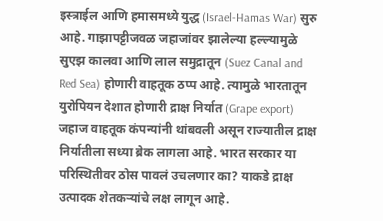इस्त्राईल आणि हमासमध्ये युद्ध (Israel-Hamas War) सुरु आहे. गाझापट्टीजवळ जहाजांवर झालेल्या हल्ल्यामुळे सुएझ कालवा आणि लाल समुद्रातून (Suez Canal and Red Sea) होणारी वाहतूक ठप्प आहे. त्यामुळे भारतातून युरोपियन देशात होणारी द्राक्ष निर्यात (Grape export) जहाज वाहतूक कंपन्यांनी थांबवली असून राज्यातील द्राक्ष निर्यातीला सध्या ब्रेक लागला आहे. भारत सरकार या परिस्थितीवर ठोस पावलं उचलणार का? याकडे द्राक्ष उत्पादक शेतकऱ्यांचे लक्ष लागून आहे.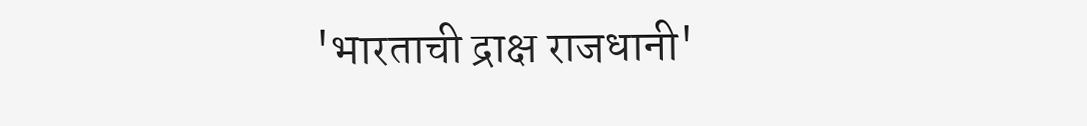'भारताची द्राक्ष राजधानी'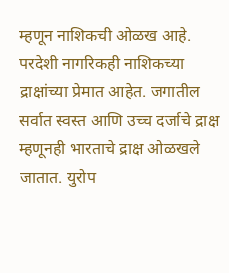म्हणून नाशिकची ओळख आहे. परदेशी नागरिकही नाशिकच्या द्राक्षांच्या प्रेमात आहेत. जगातील सर्वात स्वस्त आणि उच्च दर्जाचे द्राक्ष म्हणूनही भारताचे द्राक्ष ओळखले जातात. युरोप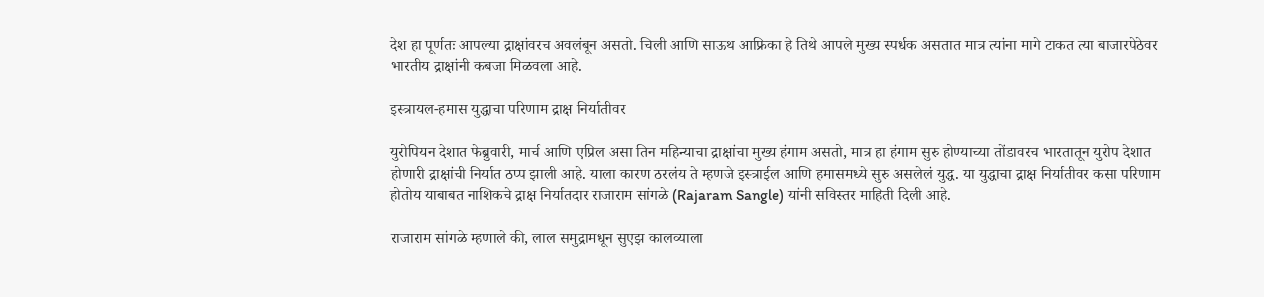देश हा पूर्णतः आपल्या द्राक्षांवरच अवलंबून असतो. चिली आणि साऊथ आफ्रिका हे तिथे आपले मुख्य स्पर्धक असतात मात्र त्यांना मागे टाकत त्या बाजारपेठेवर भारतीय द्राक्षांनी कबजा मिळवला आहे.

इस्त्रायल-हमास युद्धाचा परिणाम द्राक्ष निर्यातीवर

युरोपियन देशात फेब्रुवारी, मार्च आणि एप्रिल असा तिन महिन्याचा द्राक्षांचा मुख्य हंगाम असतो, मात्र हा हंगाम सुरु होण्याच्या तोंडावरच भारतातून युरोप देशात होणारी द्राक्षांची निर्यात ठप्प झाली आहे. याला कारण ठरलंय ते म्हणजे इस्त्राईल आणि हमासमध्ये सुरु असलेलं युद्ध. या युद्धाचा द्राक्ष निर्यातीवर कसा परिणाम होतोय याबाबत नाशिकचे द्राक्ष निर्यातदार राजाराम सांगळे (Rajaram Sangle) यांनी सविस्तर माहिती दिली आहे.

राजाराम सांगळे म्हणाले की, लाल समुद्रामधून सुएझ कालव्याला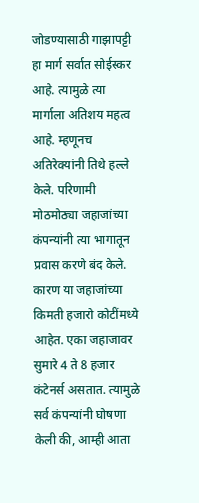जोडण्यासाठी गाझापट्टी हा मार्ग सर्वात सोईस्कर आहे. त्यामुळे त्या मार्गाला अतिशय महत्व आहे. म्हणूनच अतिरेक्यांनी तिथे हल्ले केले. परिणामी मोठमोठ्या जहाजांच्या कंपन्यांनी त्या भागातून प्रवास करणे बंद केले. कारण या जहाजांच्या किमती हजारो कोटींमध्ये आहेत. एका जहाजावर सुमारे 4 ते 8 हजार कंटेनर्स असतात. त्यामुळे सर्व कंपन्यांनी घोषणा केली की, आम्ही आता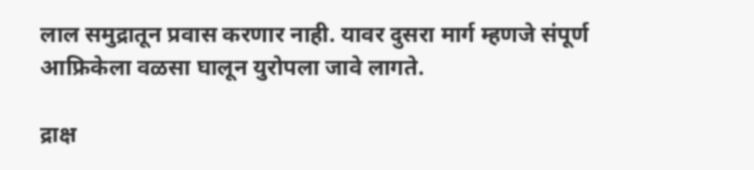लाल समुद्रातून प्रवास करणार नाही. यावर दुसरा मार्ग म्हणजे संपूर्ण आफ्रिकेला वळसा घालून युरोपला जावे लागते.

द्राक्ष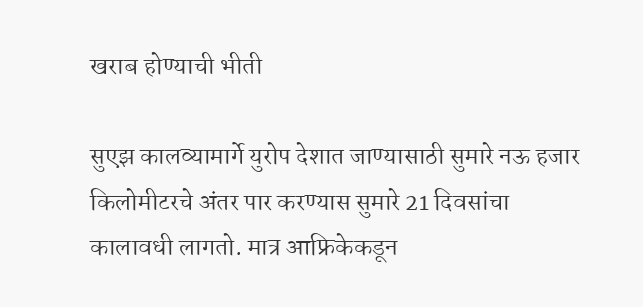खराब होण्याची भीती

सुएझ कालव्यामार्गे युरोप देशात जाण्यासाठी सुमारे नऊ हजार किलोमीटरचे अंतर पार करण्यास सुमारे 21 दिवसांचा कालावधी लागतो. मात्र आफ्रिकेकडून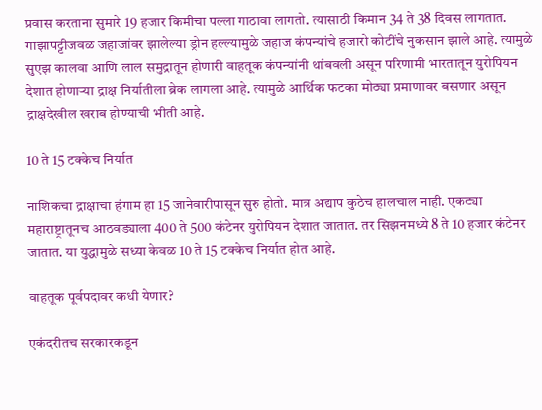प्रवास करताना सुमारे 19 हजार किमीचा पल्ला गाठावा लागतो. त्यासाठी किमान 34 ते 38 दिवस लागतात. गाझापट्टीजवळ जहाजांवर झालेल्या ड्रोन हल्ल्यामुळे जहाज कंपन्यांचे हजारो कोटींचे नुकसान झाले आहे. त्यामुळे सुएझ कालवा आणि लाल समुद्रातून होणारी वाहतूक कंपन्यांनी थांबवली असून परिणामी भारतातून युरोपियन देशात होणाऱ्या द्राक्ष निर्यातीला ब्रेक लागला आहे. त्यामुळे आर्थिक फटका मोठ्या प्रमाणावर बसणार असून द्राक्षदेखील खराब होण्याची भीती आहे.

10 ते 15 टक्केच निर्यात

नाशिकचा द्राक्षाचा हंगाम हा 15 जानेवारीपासून सुरु होतो. मात्र अद्याप कुठेच हालचाल नाही. एकट्या महाराष्ट्रातूनच आठवड्याला 400 ते 500 कंटेनर युरोपियन देशात जातात. तर सिझनमध्ये 8 ते 10 हजार कंटेनर जातात. या युद्धामुळे सध्या केवळ 10 ते 15 टक्केच निर्यात होत आहे.

वाहतूक पूर्वपदावर कधी येणार?

एकंदरीतच सरकारकडून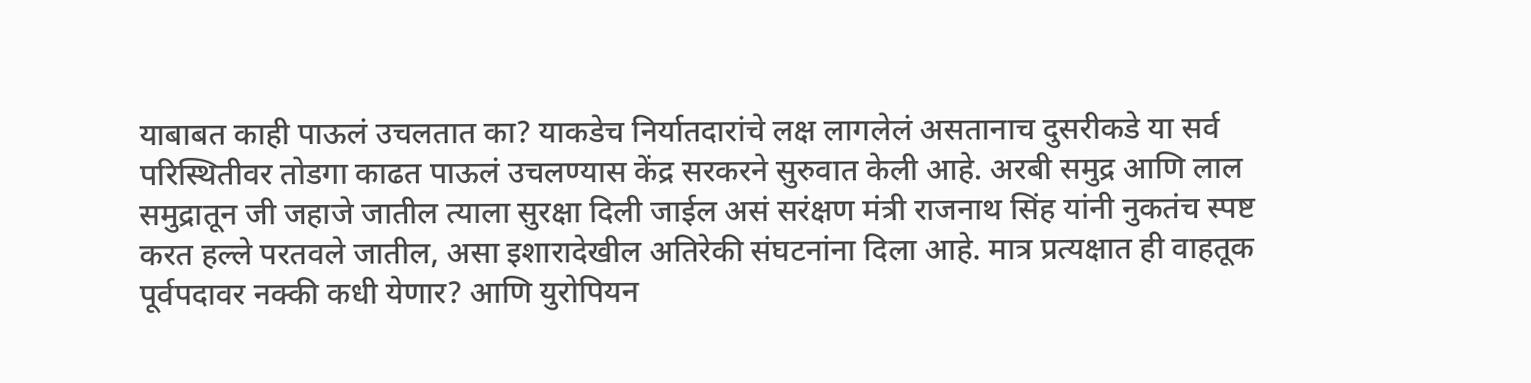याबाबत काही पाऊलं उचलतात का? याकडेच निर्यातदारांचे लक्ष लागलेलं असतानाच दुसरीकडे या सर्व परिस्थितीवर तोडगा काढत पाऊलं उचलण्यास केंद्र सरकरने सुरुवात केली आहे. अरबी समुद्र आणि लाल समुद्रातून जी जहाजे जातील त्याला सुरक्षा दिली जाईल असं सरंक्षण मंत्री राजनाथ सिंह यांनी नुकतंच स्पष्ट करत हल्ले परतवले जातील, असा इशारादेखील अतिरेकी संघटनांना दिला आहे. मात्र प्रत्यक्षात ही वाहतूक पूर्वपदावर नक्की कधी येणार? आणि युरोपियन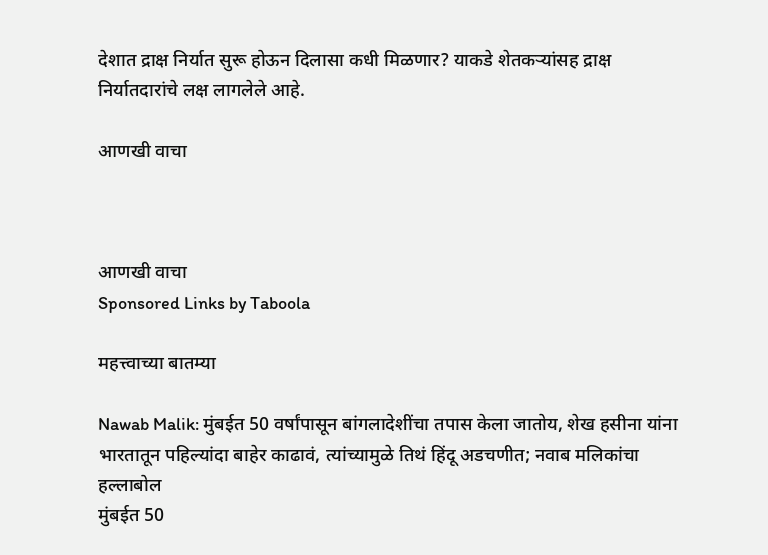देशात द्राक्ष निर्यात सुरू होऊन दिलासा कधी मिळणार? याकडे शेतकऱ्यांसह द्राक्ष निर्यातदारांचे लक्ष लागलेले आहे.

आणखी वाचा



आणखी वाचा
Sponsored Links by Taboola

महत्त्वाच्या बातम्या

Nawab Malik: मुंबईत 50 वर्षांपासून बांगलादेशींचा तपास केला जातोय, शेख हसीना यांना भारतातून पहिल्यांदा बाहेर काढावं, त्यांच्यामुळे तिथं हिंदू अडचणीत; नवाब मलिकांचा हल्लाबोल
मुंबईत 50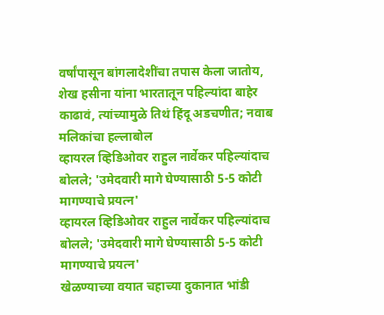वर्षांपासून बांगलादेशींचा तपास केला जातोय, शेख हसीना यांना भारतातून पहिल्यांदा बाहेर काढावं, त्यांच्यामुळे तिथं हिंदू अडचणीत; नवाब मलिकांचा हल्लाबोल
व्हायरल व्हिडिओवर राहुल नार्वेकर पहिल्यांदाच बोलले; 'उमेदवारी मागे घेण्यासाठी 5-5 कोटी मागण्याचे प्रयत्न'
व्हायरल व्हिडिओवर राहुल नार्वेकर पहिल्यांदाच बोलले; 'उमेदवारी मागे घेण्यासाठी 5-5 कोटी मागण्याचे प्रयत्न'
खेळण्याच्या वयात चहाच्या दुकानात भांडी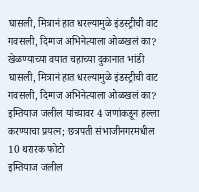घासली, मित्रानं हात धरल्यामुळे इंडस्ट्रीची वाट गवसली, दिग्गज अभिनेत्याला ओळखलं का?
खेळण्याच्या वयात चहाच्या दुकानात भांडी घासली, मित्रानं हात धरल्यामुळे इंडस्ट्रीची वाट गवसली, दिग्गज अभिनेत्याला ओळखलं का?
इम्तियाज जलील यांच्यावर 4 जणांकडून हल्ला करण्याचा प्रयत्न; छत्रपती संभाजीनगरमधील 10 थरारक फोटो
इम्तियाज जलील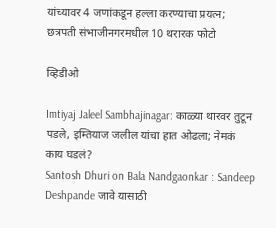यांच्यावर 4 जणांकडून हल्ला करण्याचा प्रयत्न; छत्रपती संभाजीनगरमधील 10 थरारक फोटो

व्हिडीओ

Imtiyaj Jaleel Sambhajinagar: काळ्या थारवर तुटून पडले, इम्तियाज जलील यांचा हात ओढला; नेमकं काय घडलं?
Santosh Dhuri on Bala Nandgaonkar : Sandeep Deshpande जावे यासाठी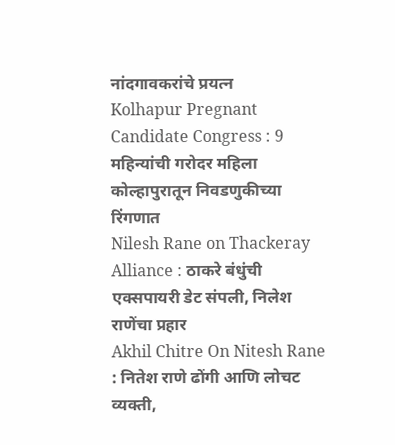नांदगावकरांचे प्रयत्न
Kolhapur Pregnant Candidate Congress : 9 महिन्यांची गरोदर महिला कोल्हापुरातून निवडणुकीच्या रिंगणात
Nilesh Rane on Thackeray Alliance : ठाकरे बंधुंची एक्सपायरी डेट संपली, निलेश राणेंचा प्रहार
Akhil Chitre On Nitesh Rane : नितेश राणे ढोंगी आणि लोचट व्यक्ती,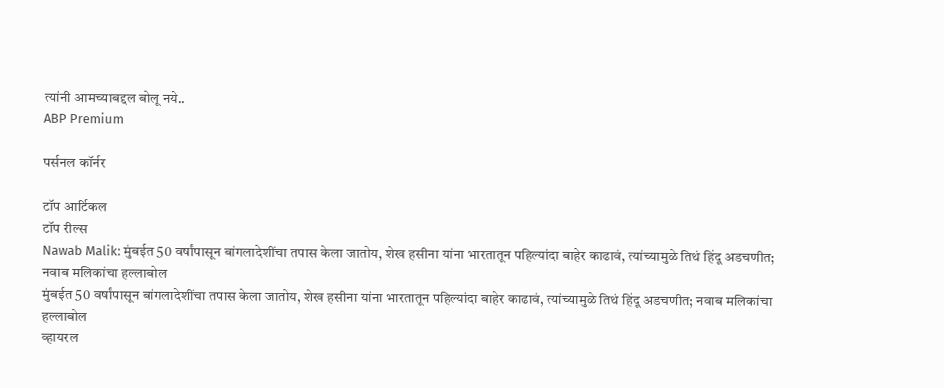त्यांनी आमच्याबद्दल बोलू नये..
ABP Premium

पर्सनल कॉर्नर

टॉप आर्टिकल
टॉप रील्स
Nawab Malik: मुंबईत 50 वर्षांपासून बांगलादेशींचा तपास केला जातोय, शेख हसीना यांना भारतातून पहिल्यांदा बाहेर काढावं, त्यांच्यामुळे तिथं हिंदू अडचणीत; नवाब मलिकांचा हल्लाबोल
मुंबईत 50 वर्षांपासून बांगलादेशींचा तपास केला जातोय, शेख हसीना यांना भारतातून पहिल्यांदा बाहेर काढावं, त्यांच्यामुळे तिथं हिंदू अडचणीत; नवाब मलिकांचा हल्लाबोल
व्हायरल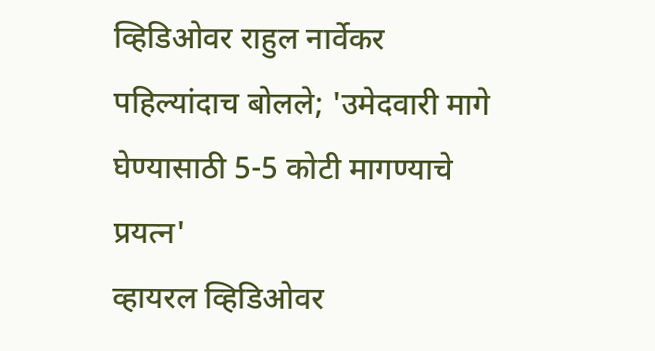व्हिडिओवर राहुल नार्वेकर पहिल्यांदाच बोलले; 'उमेदवारी मागे घेण्यासाठी 5-5 कोटी मागण्याचे प्रयत्न'
व्हायरल व्हिडिओवर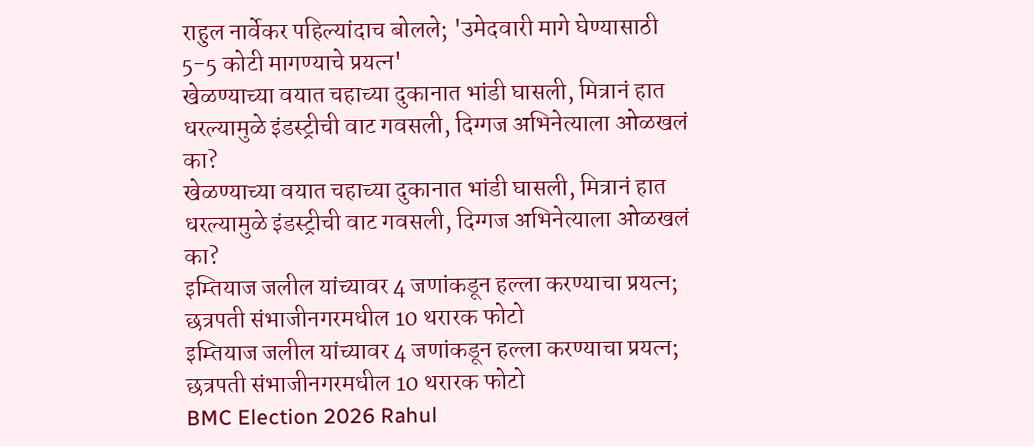राहुल नार्वेकर पहिल्यांदाच बोलले; 'उमेदवारी मागे घेण्यासाठी 5-5 कोटी मागण्याचे प्रयत्न'
खेळण्याच्या वयात चहाच्या दुकानात भांडी घासली, मित्रानं हात धरल्यामुळे इंडस्ट्रीची वाट गवसली, दिग्गज अभिनेत्याला ओळखलं का?
खेळण्याच्या वयात चहाच्या दुकानात भांडी घासली, मित्रानं हात धरल्यामुळे इंडस्ट्रीची वाट गवसली, दिग्गज अभिनेत्याला ओळखलं का?
इम्तियाज जलील यांच्यावर 4 जणांकडून हल्ला करण्याचा प्रयत्न; छत्रपती संभाजीनगरमधील 10 थरारक फोटो
इम्तियाज जलील यांच्यावर 4 जणांकडून हल्ला करण्याचा प्रयत्न; छत्रपती संभाजीनगरमधील 10 थरारक फोटो
BMC Election 2026 Rahul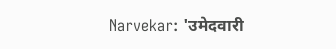Narvekar: 'उमेदवारी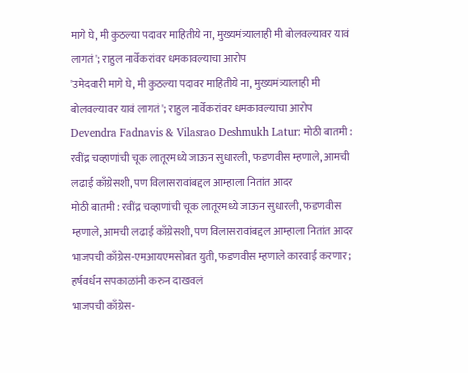मागे घे, मी कुठल्या पदावर माहितीये ना, मुख्यमंत्र्यालाही मी बोलवल्यावर यावं लागतं'; राहुल नार्वेकरांवर धमकावल्याचा आरोप
'उमेदवारी मागे घे, मी कुठल्या पदावर माहितीये ना, मुख्यमंत्र्यालाही मी बोलवल्यावर यावं लागतं'; राहुल नार्वेकरांवर धमकावल्याचा आरोप
Devendra Fadnavis & Vilasrao Deshmukh Latur: मोठी बातमी : रवींद्र चव्हाणांची चूक लातूरमध्ये जाऊन सुधारली, फडणवीस म्हणाले, आमची लढाई काँग्रेसशी, पण विलासरावांबद्दल आम्हाला नितांत आदर
मोठी बातमी : रवींद्र चव्हाणांची चूक लातूरमध्ये जाऊन सुधारली, फडणवीस म्हणाले, आमची लढाई काँग्रेसशी, पण विलासरावांबद्दल आम्हाला नितांत आदर
भाजपची काँग्रेस-एमआयएमसोबत युती, फडणवीस म्हणाले कारवाई करणार; हर्षवर्धन सपकाळांनी करुन दाखवलं
भाजपची काँग्रेस-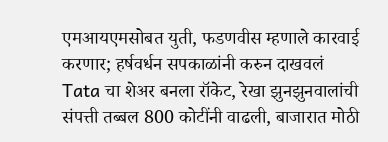एमआयएमसोबत युती, फडणवीस म्हणाले कारवाई करणार; हर्षवर्धन सपकाळांनी करुन दाखवलं
Tata चा शेअर बनला रॉकेट, रेखा झुनझुनवालांची संपत्ती तब्बल 800 कोटींनी वाढली, बाजारात मोठी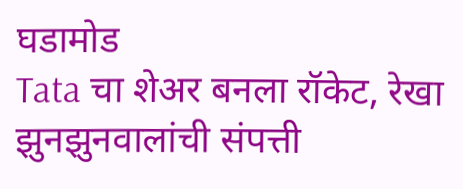घडामोड
Tata चा शेअर बनला रॉकेट, रेखा झुनझुनवालांची संपत्ती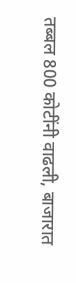तब्बल 800 कोटींनी वाढली, बाजारात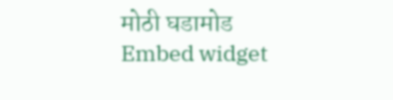मोठी घडामोड
Embed widget